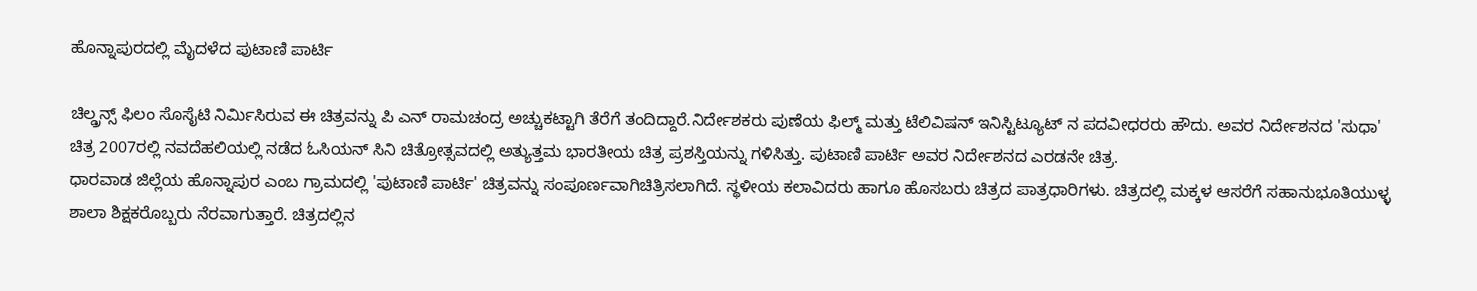ಹೊನ್ನಾಪುರದಲ್ಲಿ ಮೈದಳೆದ ಪುಟಾಣಿ ಪಾರ್ಟಿ

ಚಿಲ್ಡ್ರನ್ಸ್ ಫಿಲಂ ಸೊಸೈಟಿ ನಿರ್ಮಿಸಿರುವ ಈ ಚಿತ್ರವನ್ನು ಪಿ ಎನ್ ರಾಮಚಂದ್ರ ಅಚ್ಚುಕಟ್ಟಾಗಿ ತೆರೆಗೆ ತಂದಿದ್ದಾರೆ.ನಿರ್ದೇಶಕರು ಪುಣೆಯ ಫಿಲ್ಮ್ ಮತ್ತು ಟೆಲಿವಿಷನ್ ಇನಿಸ್ಟಿಟ್ಯೂಟ್ ನ ಪದವೀಧರರು ಹೌದು. ಅವರ ನಿರ್ದೇಶನದ 'ಸುಧಾ' ಚಿತ್ರ 2007ರಲ್ಲಿ ನವದೆಹಲಿಯಲ್ಲಿ ನಡೆದ ಓಸಿಯನ್ ಸಿನಿ ಚಿತ್ರೋತ್ಸವದಲ್ಲಿ ಅತ್ಯುತ್ತಮ ಭಾರತೀಯ ಚಿತ್ರ ಪ್ರಶಸ್ತಿಯನ್ನು ಗಳಿಸಿತ್ತು. ಪುಟಾಣಿ ಪಾರ್ಟಿ ಅವರ ನಿರ್ದೇಶನದ ಎರಡನೇ ಚಿತ್ರ.
ಧಾರವಾಡ ಜಿಲ್ಲೆಯ ಹೊನ್ನಾಪುರ ಎಂಬ ಗ್ರಾಮದಲ್ಲಿ 'ಪುಟಾಣಿ ಪಾರ್ಟಿ' ಚಿತ್ರವನ್ನು ಸಂಪೂರ್ಣವಾಗಿಚಿತ್ರಿಸಲಾಗಿದೆ. ಸ್ಥಳೀಯ ಕಲಾವಿದರು ಹಾಗೂ ಹೊಸಬರು ಚಿತ್ರದ ಪಾತ್ರಧಾರಿಗಳು. ಚಿತ್ರದಲ್ಲಿ ಮಕ್ಕಳ ಆಸರೆಗೆ ಸಹಾನುಭೂತಿಯುಳ್ಳ ಶಾಲಾ ಶಿಕ್ಷಕರೊಬ್ಬರು ನೆರವಾಗುತ್ತಾರೆ. ಚಿತ್ರದಲ್ಲಿನ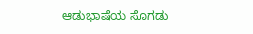ಆಡುಭಾಷೆಯ ಸೊಗಡು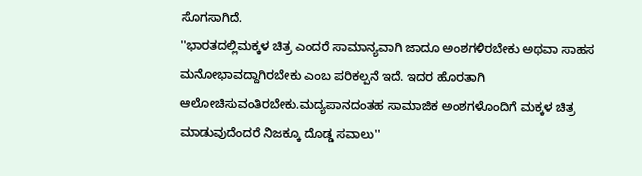ಸೊಗಸಾಗಿದೆ.
''ಭಾರತದಲ್ಲಿಮಕ್ಕಳ ಚಿತ್ರ ಎಂದರೆ ಸಾಮಾನ್ಯವಾಗಿ ಜಾದೂ ಅಂಶಗಳಿರಬೇಕು ಅಥವಾ ಸಾಹಸ ಮನೋಭಾವದ್ದಾಗಿರಬೇಕು ಎಂಬ ಪರಿಕಲ್ಪನೆ ಇದೆ. ಇದರ ಹೊರತಾಗಿ ಆಲೋಚಿಸುವಂತಿರಬೇಕು.ಮದ್ಯಪಾನದಂತಹ ಸಾಮಾಜಿಕ ಅಂಶಗಳೊಂದಿಗೆ ಮಕ್ಕಳ ಚಿತ್ರ ಮಾಡುವುದೆಂದರೆ ನಿಜಕ್ಕೂ ದೊಡ್ಡ ಸವಾಲು''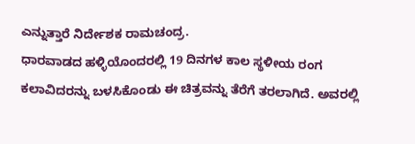ಎನ್ನುತ್ತಾರೆ ನಿರ್ದೇಶಕ ರಾಮಚಂದ್ರ.
ಧಾರವಾಡದ ಹಳ್ಳಿಯೊಂದರಲ್ಲಿ 19 ದಿನಗಳ ಕಾಲ ಸ್ಥಳೀಯ ರಂಗ ಕಲಾವಿದರನ್ನು ಬಳಸಿಕೊಂಡು ಈ ಚಿತ್ರವನ್ನು ತೆರೆಗೆ ತರಲಾಗಿದೆ. ಅವರಲ್ಲಿ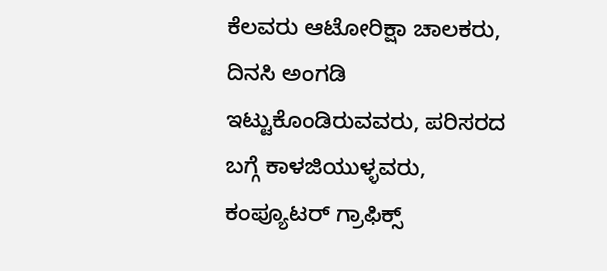ಕೆಲವರು ಆಟೋರಿಕ್ಷಾ ಚಾಲಕರು, ದಿನಸಿ ಅಂಗಡಿ ಇಟ್ಟುಕೊಂಡಿರುವವರು, ಪರಿಸರದ ಬಗ್ಗೆ ಕಾಳಜಿಯುಳ್ಳವರು, ಕಂಪ್ಯೂಟರ್ ಗ್ರಾಫಿಕ್ಸ್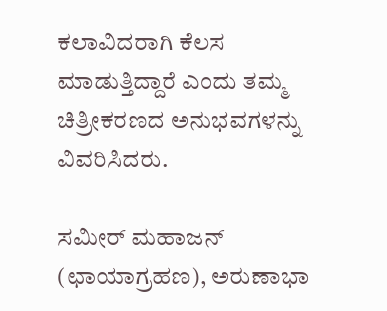ಕಲಾವಿದರಾಗಿ ಕೆಲಸ ಮಾಡುತ್ತಿದ್ದಾರೆ ಎಂದು ತಮ್ಮ ಚಿತ್ರೀಕರಣದ ಅನುಭವಗಳನ್ನು ವಿವರಿಸಿದರು.

ಸಮೀರ್ ಮಹಾಜನ್ (ಛಾಯಾಗ್ರಹಣ), ಅರುಣಾಭಾ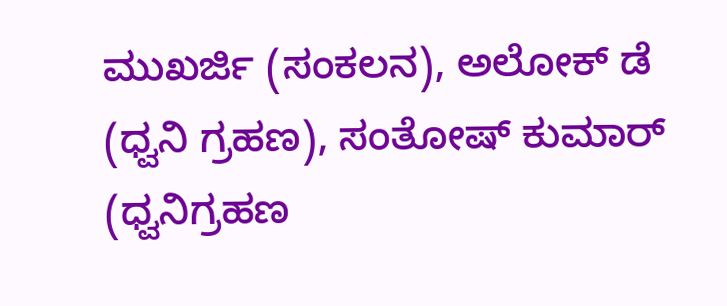ಮುಖರ್ಜಿ (ಸಂಕಲನ), ಅಲೋಕ್ ಡೆ (ಧ್ವನಿ ಗ್ರಹಣ), ಸಂತೋಷ್ ಕುಮಾರ್ (ಧ್ವನಿಗ್ರಹಣ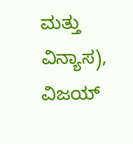ಮತ್ತು ವಿನ್ಯಾಸ), ವಿಜಯ್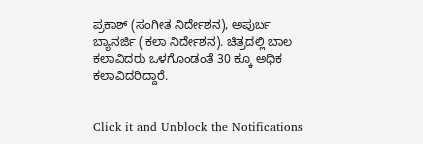ಪ್ರಕಾಶ್ (ಸಂಗೀತ ನಿರ್ದೇಶನ), ಅಪುರ್ಬ ಬ್ಯಾನರ್ಜಿ (ಕಲಾ ನಿರ್ದೇಶನ). ಚಿತ್ರದಲ್ಲಿ ಬಾಲ ಕಲಾವಿದರು ಒಳಗೊಂಡಂತೆ 30 ಕ್ಕೂ ಅಧಿಕ ಕಲಾವಿದರಿದ್ದಾರೆ.


Click it and Unblock the Notifications